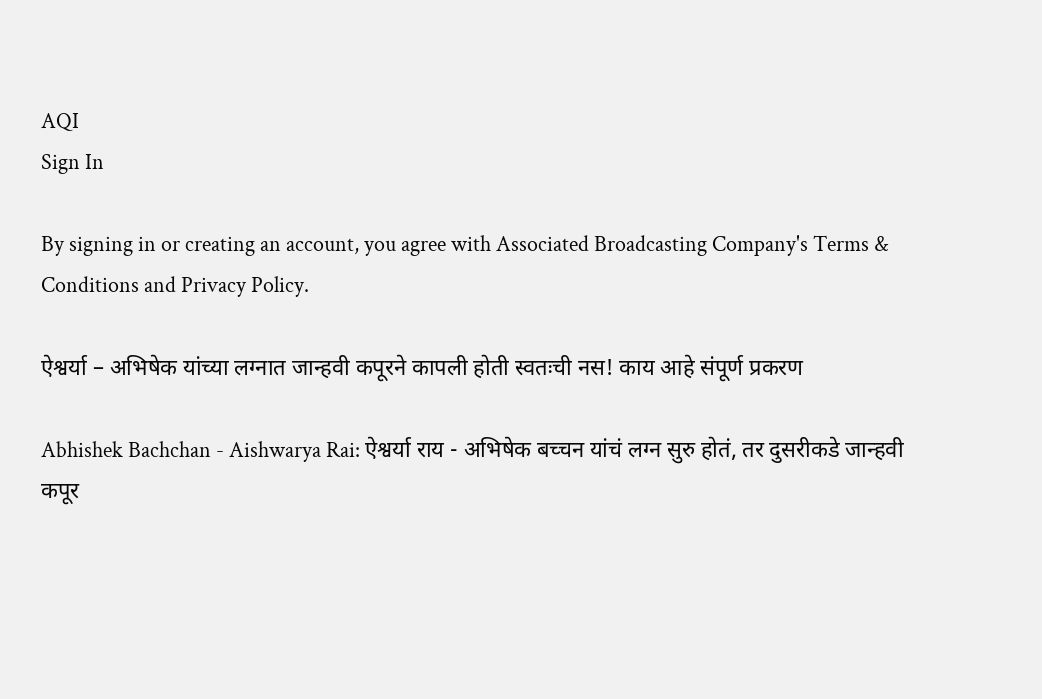AQI
Sign In

By signing in or creating an account, you agree with Associated Broadcasting Company's Terms & Conditions and Privacy Policy.

ऐश्वर्या – अभिषेक यांच्या लग्नात जान्हवी कपूरने कापली होती स्वतःची नस! काय आहे संपूर्ण प्रकरण

Abhishek Bachchan - Aishwarya Rai: ऐश्वर्या राय - अभिषेक बच्चन यांचं लग्न सुरु होतं, तर दुसरीकडे जान्हवी कपूर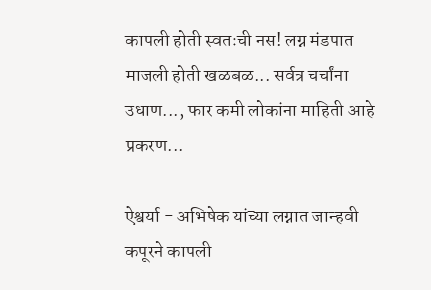कापली होती स्वतःची नस! लग्न मंडपात माजली होती खळबळ... सर्वत्र चर्चांना उधाण..., फार कमी लोकांना माहिती आहे प्रकरण...

ऐश्वर्या - अभिषेक यांच्या लग्नात जान्हवी कपूरने कापली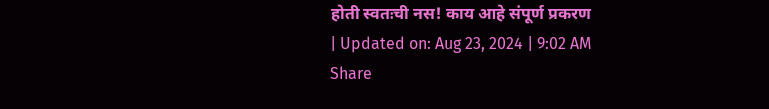होती स्वतःची नस! काय आहे संपूर्ण प्रकरण
| Updated on: Aug 23, 2024 | 9:02 AM
Share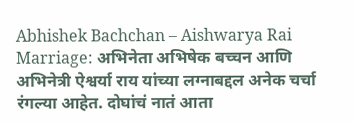Abhishek Bachchan – Aishwarya Rai Marriage: अभिनेता अभिषेक बच्चन आणि अभिनेत्री ऐश्वर्या राय यांच्या लग्नाबद्दल अनेक चर्चा रंगल्या आहेत. दोघांचं नातं आता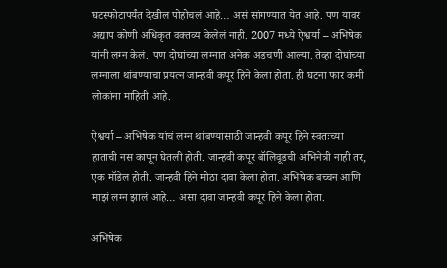घटस्फोटापर्यंत देखील पोहोचलं आहे… असं सांगण्यात येत आहे. पण यावर अद्याप कोणी अधिकृत वक्तव्य केलेलं नाही. 2007 मध्ये ऐश्वर्या – अभिषेक यांनी लग्न केलं. पण दोघांच्या लग्नात अनेक अडचणी आल्या. तेव्हा दोघांच्या लग्नाला थांबण्याचा प्रयत्न जान्हवी कपूर हिने केला होता. ही घटना फार कमी लोकांना माहिती आहे.

ऐश्वर्या – अभिषेक यांचं लग्न थांबण्यासाठी जान्हवी कपूर हिने स्वतःच्या हाताची नस कापून घेतली होती. जान्हवी कपूर बॉलिवूडची अभिनेत्री नाही तर, एक मॉडेल होती. जान्हवी हिने मोठा दावा केला होता. अभिषेक बच्चन आणि माझं लग्न झालं आहे… असा दावा जान्हवी कपूर हिने केला होता.

अभिषेक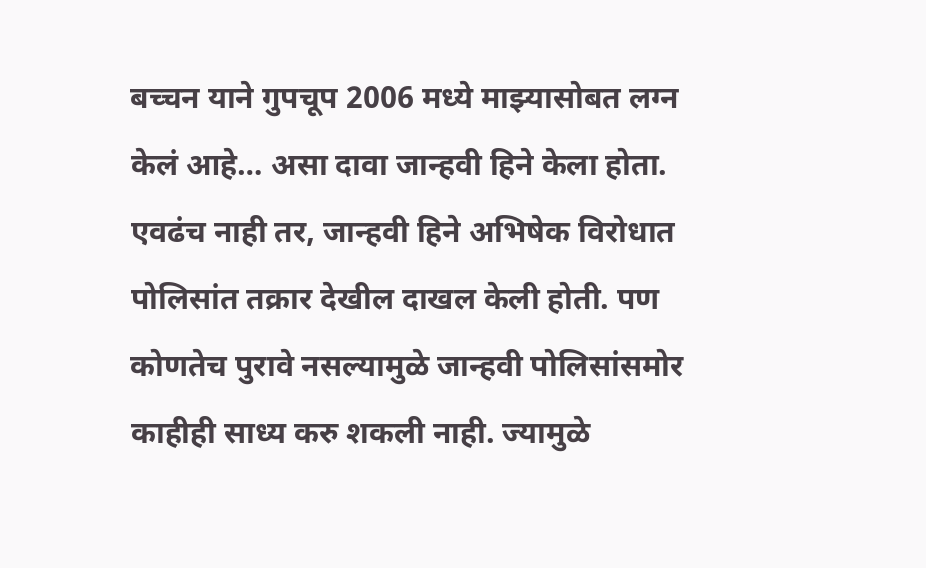बच्चन याने गुपचूप 2006 मध्ये माझ्यासोबत लग्न केलं आहे… असा दावा जान्हवी हिने केला होता. एवढंच नाही तर, जान्हवी हिने अभिषेक विरोधात पोलिसांत तक्रार देखील दाखल केली होती. पण कोणतेच पुरावे नसल्यामुळे जान्हवी पोलिसांसमोर काहीही साध्य करु शकली नाही. ज्यामुळे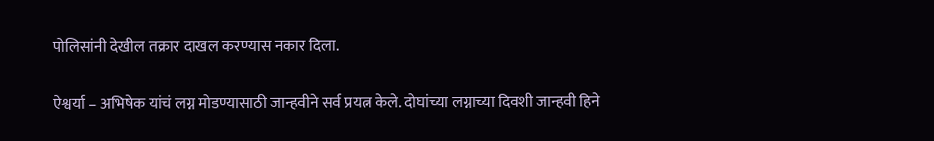पोलिसांनी देखील तक्रार दाखल करण्यास नकार दिला.

ऐश्वर्या – अभिषेक यांचं लग्न मोडण्यासाठी जान्हवीने सर्व प्रयत्न केले. दोघांच्या लग्नाच्या दिवशी जान्हवी हिने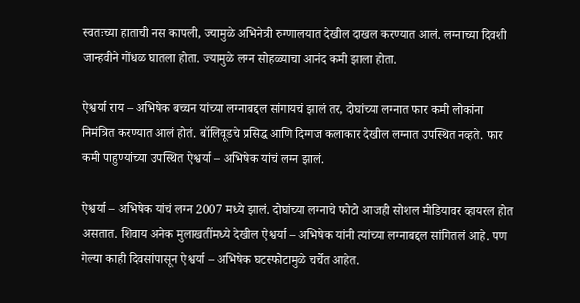स्वतःच्या हाताची नस कापली, ज्यामुळे अभिनेत्री रुग्णालयात देखील दाखल करण्यात आलं. लग्नाच्या दिवशी जान्हवीने गोंधळ घातला होता. ज्यामुळे लग्न सोहळ्याचा आनंद कमी झाला होता.

ऐश्वर्या राय – अभिषेक बच्चन यांच्या लग्नाबद्दल सांगायचं झालं तर, दोघांच्या लग्नात फार कमी लोकांना निमंत्रित करण्यात आलं होतं. बॉलिवूडचे प्रसिद्ध आणि दिग्गज कलाकार देखील लग्नात उपस्थित नव्हते. फार कमी पाहुण्यांच्या उपस्थित ऐश्वर्या – अभिषेक यांचं लग्न झालं.

ऐश्वर्या – अभिषेक यांचं लग्न 2007 मध्ये झालं. दोघांच्या लग्नाचे फोटो आजही सोशल मीडियावर व्हायरल होत असतात. शिवाय अनेक मुलाखतींमध्ये देखील ऐश्वर्या – अभिषेक यांनी त्यांच्या लग्नाबद्दल सांगितलं आहे. पण गेल्या काही दिवसांपासून ऐश्वर्या – अभिषेक घटस्फोटामुळे चर्चेत आहेत.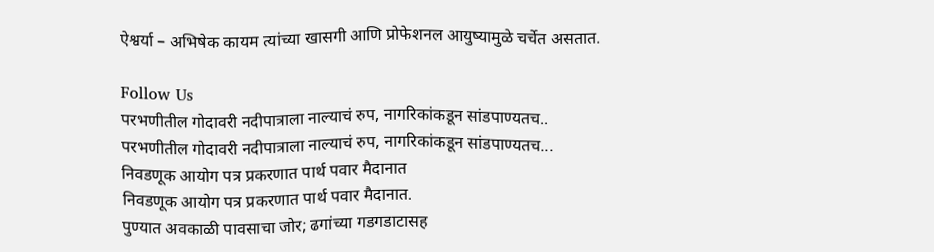ऐश्वर्या – अभिषेक कायम त्यांच्या खासगी आणि प्रोफेशनल आयुष्यामुळे चर्चेत असतात.

Follow Us
परभणीतील गोदावरी नदीपात्राला नाल्याचं रुप, नागरिकांकडून सांडपाण्यतच..
परभणीतील गोदावरी नदीपात्राला नाल्याचं रुप, नागरिकांकडून सांडपाण्यतच...
निवडणूक आयोग पत्र प्रकरणात पार्थ पवार मैदानात
निवडणूक आयोग पत्र प्रकरणात पार्थ पवार मैदानात.
पुण्यात अवकाळी पावसाचा जोर; ढगांच्या गडगडाटासह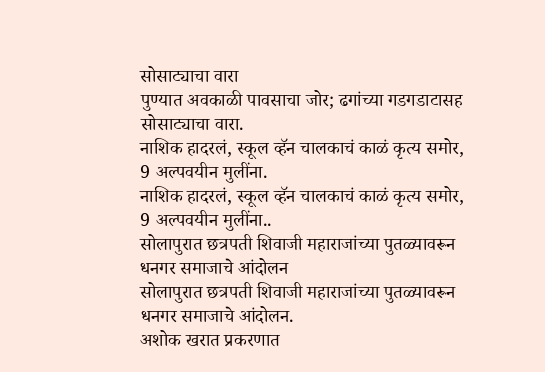सोसाट्याचा वारा
पुण्यात अवकाळी पावसाचा जोर; ढगांच्या गडगडाटासह सोसाट्याचा वारा.
नाशिक हादरलं, स्कूल व्हॅन चालकाचं काळं कृत्य समोर, 9 अल्पवयीन मुलींना.
नाशिक हादरलं, स्कूल व्हॅन चालकाचं काळं कृत्य समोर, 9 अल्पवयीन मुलींना..
सोलापुरात छत्रपती शिवाजी महाराजांच्या पुतळ्यावरून धनगर समाजाचे आंदोलन
सोलापुरात छत्रपती शिवाजी महाराजांच्या पुतळ्यावरून धनगर समाजाचे आंदोलन.
अशोक खरात प्रकरणात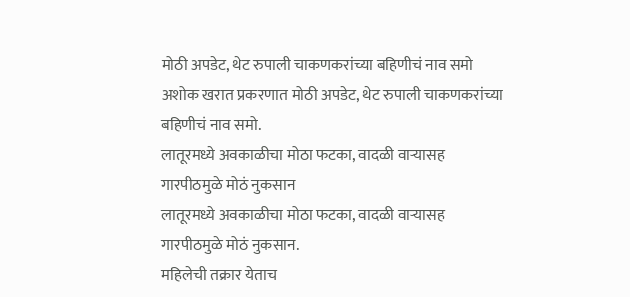मोठी अपडेट, थेट रुपाली चाकणकरांच्या बहिणीचं नाव समो
अशोक खरात प्रकरणात मोठी अपडेट, थेट रुपाली चाकणकरांच्या बहिणीचं नाव समो.
लातूरमध्ये अवकाळीचा मोठा फटका, वादळी वाऱ्यासह गारपीठमुळे मोठं नुकसान
लातूरमध्ये अवकाळीचा मोठा फटका, वादळी वाऱ्यासह गारपीठमुळे मोठं नुकसान.
महिलेची तक्रार येताच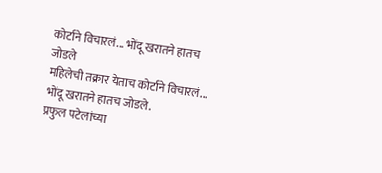कोर्टाने विचारलं... भोंदू खरातने हातच जोडले
महिलेची तक्रार येताच कोर्टाने विचारलं... भोंदू खरातने हातच जोडले.
प्रफुल पटेलांच्या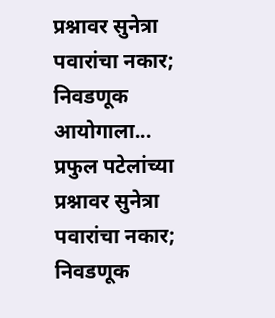प्रश्नावर सुनेत्रा पवारांचा नकार; निवडणूक आयोगाला...
प्रफुल पटेलांच्या प्रश्नावर सुनेत्रा पवारांचा नकार; निवडणूक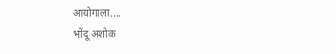आयोगाला....
भोंदू अशोक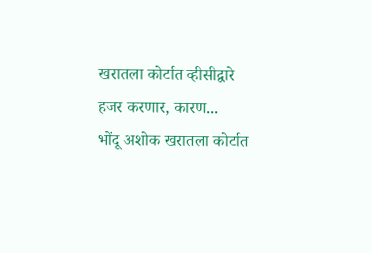खरातला कोर्टात व्हीसीद्वारे हजर करणार, कारण...
भोंदू अशोक खरातला कोर्टात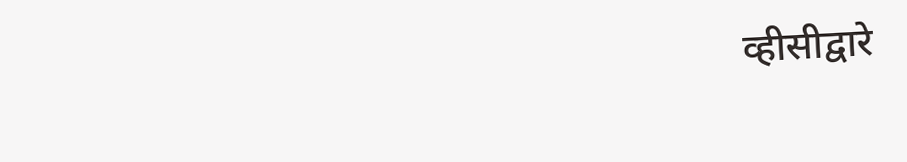व्हीसीद्वारे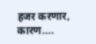हजर करणार, कारण....